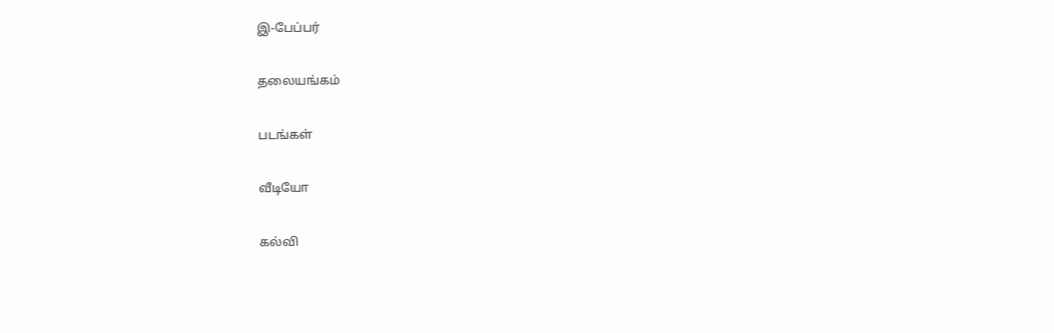இ-பேப்பர்

தலையங்கம்

படங்கள்

வீடியோ

கல்வி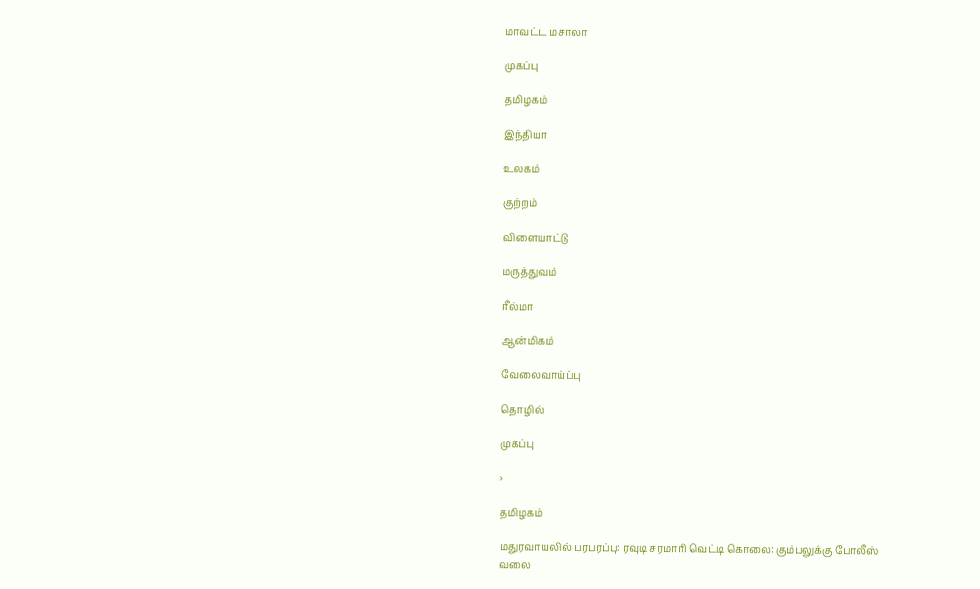மாவட்ட மசாலா

முகப்பு

தமிழகம்

இந்தியா

உலகம்

குற்றம்

விளையாட்டு

மருத்துவம்

ரீல்மா

ஆன்மிகம்

வேலைவாய்ப்பு

தொழில்

முகப்பு

›

தமிழகம்

மதுரவாயலில் பரபரப்பு: ரவுடி சரமாரி வெட்டி கொலை: கும்பலுக்கு போலீஸ் வலை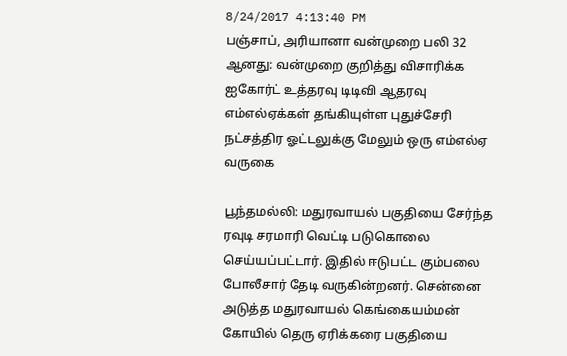8/24/2017 4:13:40 PM
பஞ்சாப், அரியானா வன்முறை பலி 32 ஆனது: வன்முறை குறித்து விசாரிக்க ஐகோர்ட் உத்தரவு டிடிவி ஆதரவு எம்எல்ஏக்கள் தங்கியுள்ள புதுச்சேரி நட்சத்திர ஓட்டலுக்கு மேலும் ஒரு எம்எல்ஏ வருகை

பூந்தமல்லி: மதுரவாயல் பகுதியை சேர்ந்த ரவுடி சரமாரி வெட்டி படுகொலை செய்யப்பட்டார். இதில் ஈடுபட்ட கும்பலை போலீசார் தேடி வருகின்றனர். சென்னை அடுத்த மதுரவாயல் கெங்கையம்மன் கோயில் தெரு ஏரிக்கரை பகுதியை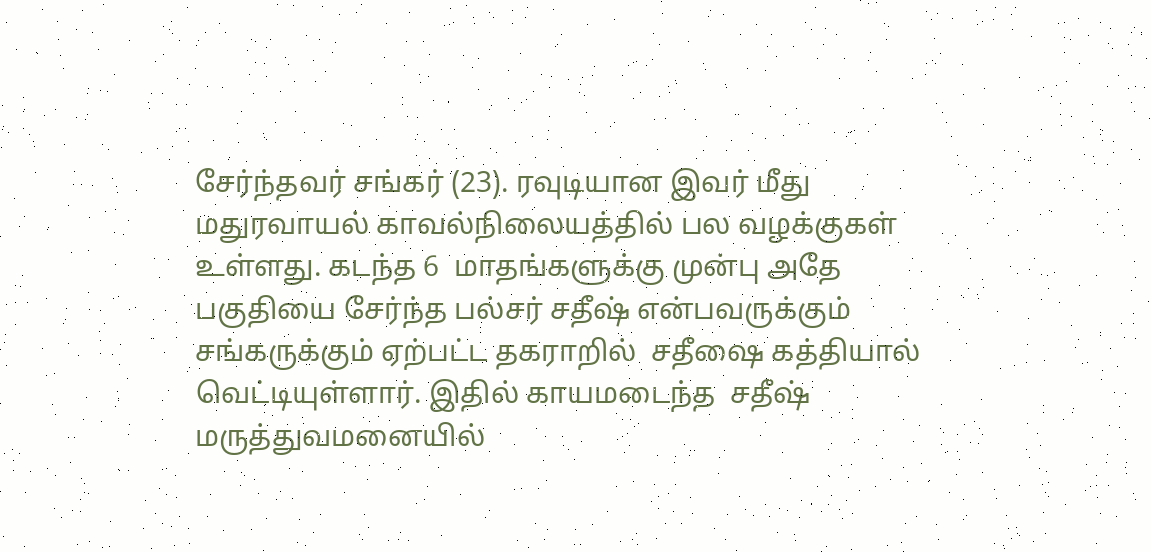சேர்ந்தவர் சங்கர் (23). ரவுடியான இவர் மீது மதுரவாயல் காவல்நிலையத்தில் பல வழக்குகள் உள்ளது. கடந்த 6  மாதங்களுக்கு முன்பு அதே பகுதியை சேர்ந்த பல்சர் சதீஷ் என்பவருக்கும் சங்கருக்கும் ஏற்பட்ட தகராறில்  சதீஷை கத்தியால் வெட்டியுள்ளார். இதில் காயமடைந்த  சதீஷ் மருத்துவமனையில்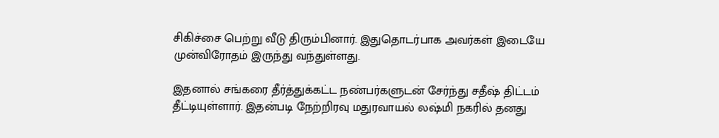சிகிச்சை பெற்று வீடு திரும்பினார். இதுதொடர்பாக அவர்கள் இடையே முன்விரோதம் இருந்து வந்துள்ளது.

இதனால் சங்கரை தீர்த்துக்கட்ட நண்பர்களுடன் சேர்ந்து சதீஷ் திட்டம் தீட்டியுள்ளார். இதன்படி நேற்றிரவு மதுரவாயல் லஷ்மி நகரில் தனது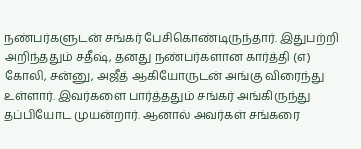நண்பர்களுடன் சங்கர் பேசிகொண்டிருந்தார். இதுபற்றி அறிந்ததும் சதீஷ், தனது நண்பர்களான கார்த்தி (எ) கோலி, சன்னு, அஜீத் ஆகியோருடன் அங்கு விரைந்து உள்ளார். இவர்களை பார்த்ததும் சங்கர் அங்கிருந்து தப்பியோட முயன்றார். ஆனால் அவர்கள் சங்கரை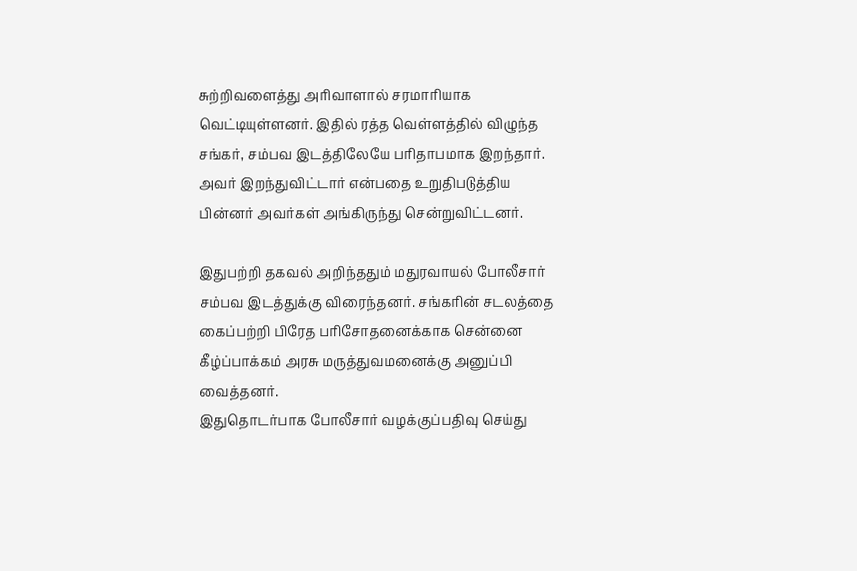சுற்றிவளைத்து அரிவாளால் சரமாரியாக வெட்டியுள்ளனர். இதில் ரத்த வெள்ளத்தில் விழுந்த சங்கர், சம்பவ இடத்திலேயே பரிதாபமாக இறந்தார். அவர் இறந்துவிட்டார் என்பதை உறுதிபடுத்திய பின்னர் அவர்கள் அங்கிருந்து சென்றுவிட்டனர்.

இதுபற்றி தகவல் அறிந்ததும் மதுரவாயல் போலீசார் சம்பவ இடத்துக்கு விரைந்தனர். சங்கரின் சடலத்தை கைப்பற்றி பிரேத பரிசோதனைக்காக சென்னை கீழ்ப்பாக்கம் அரசு மருத்துவமனைக்கு அனுப்பி வைத்தனர்.
இதுதொடர்பாக போலீசார் வழக்குப்பதிவு செய்து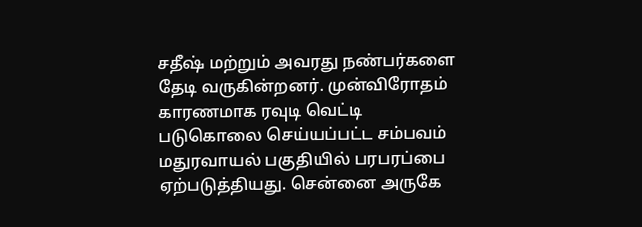சதீஷ் மற்றும் அவரது நண்பர்களை தேடி வருகின்றனர். முன்விரோதம் காரணமாக ரவுடி வெட்டி படுகொலை செய்யப்பட்ட சம்பவம் மதுரவாயல் பகுதியில் பரபரப்பை ஏற்படுத்தியது. சென்னை அருகே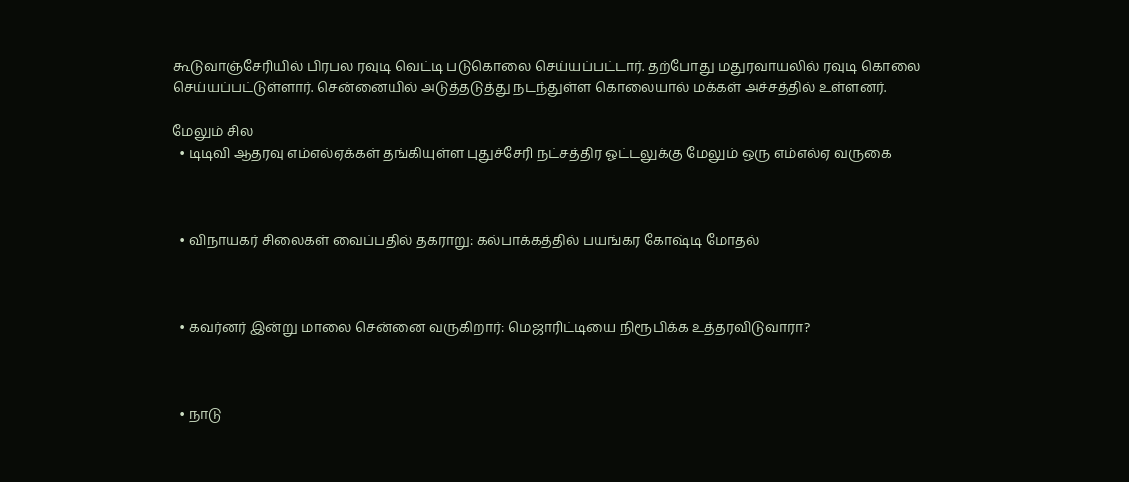கூடுவாஞ்சேரியில் பிரபல ரவுடி வெட்டி படுகொலை செய்யப்பட்டார். தற்போது மதுரவாயலில் ரவுடி கொலை செய்யப்பட்டுள்ளார். சென்னையில் அடுத்தடுத்து நடந்துள்ள கொலையால் மக்கள் அச்சத்தில் உள்ளனர்.

மேலும் சில
  • டிடிவி ஆதரவு எம்எல்ஏக்கள் தங்கியுள்ள புதுச்சேரி நட்சத்திர ஓட்டலுக்கு மேலும் ஒரு எம்எல்ஏ வருகை



  • விநாயகர் சிலைகள் வைப்பதில் தகராறு: கல்பாக்கத்தில் பயங்கர கோஷ்டி மோதல்



  • கவர்னர் இன்று மாலை சென்னை வருகிறார்: மெஜாரிட்டியை நிரூபிக்க உத்தரவிடுவாரா?



  • நாடு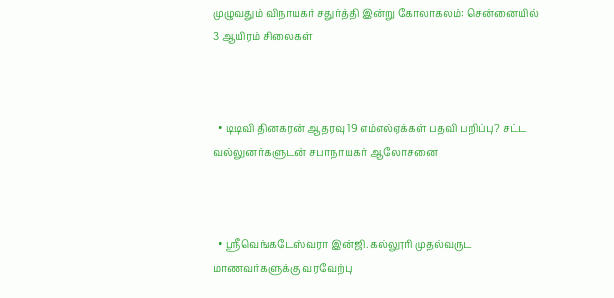முழுவதும் விநாயகர் சதுர்த்தி இன்று கோலாகலம்: சென்னையில் 3 ஆயிரம் சிலைகள்



  • டிடிவி தினகரன் ஆதரவு 19 எம்எல்ஏக்கள் பதவி பறிப்பு? சட்ட வல்லுனர்களுடன் சபாநாயகர் ஆலோசனை



  • ஸ்ரீவெங்கடேஸ்வரா இன்ஜி. கல்லூரி முதல்வருட மாணவர்களுக்கு வரவேற்பு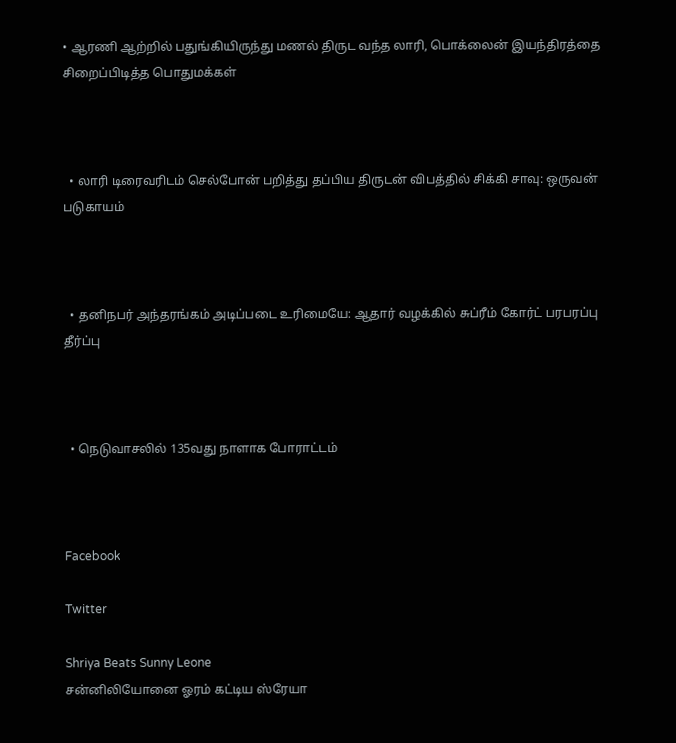• ஆரணி ஆற்றில் பதுங்கியிருந்து மணல் திருட வந்த லாரி, பொக்லைன் இயந்திரத்தை சிறைப்பிடித்த பொதுமக்கள்



  • லாரி டிரைவரிடம் செல்போன் பறித்து தப்பிய திருடன் விபத்தில் சிக்கி சாவு: ஒருவன் படுகாயம்



  • தனிநபர் அந்தரங்கம் அடிப்படை உரிமையே: ஆதார் வழக்கில் சுப்ரீம் கோர்ட் பரபரப்பு தீர்ப்பு



  • நெடுவாசலில் 135வது நாளாக போராட்டம்



Facebook

Twitter

Shriya Beats Sunny Leone
சன்னிலியோனை ஓரம் கட்டிய ஸ்ரேயா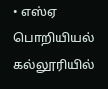• எஸ்ஏ பொறியியல் கல்லூரியில்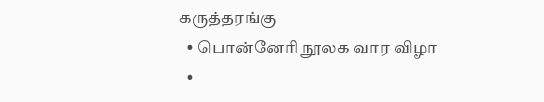கருத்தரங்கு
  • பொன்னேரி நூலக வார விழா
  •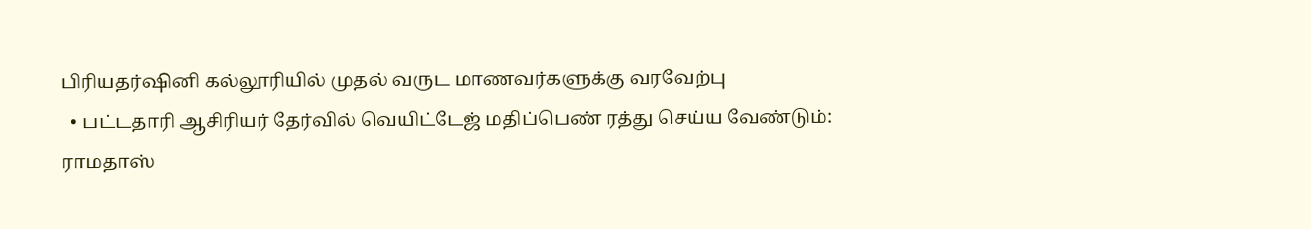பிரியதர்ஷினி கல்லூரியில் முதல் வருட மாணவர்களுக்கு வரவேற்பு
  • பட்டதாரி ஆசிரியர் தேர்வில் வெயிட்டேஜ் மதிப்பெண் ரத்து செய்ய வேண்டும்: ராமதாஸ்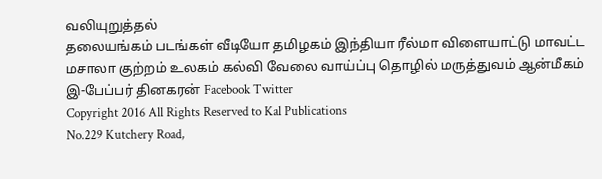வலியுறுத்தல்
தலையங்கம் படங்கள் வீடியோ தமிழகம் இந்தியா ரீல்மா விளையாட்டு மாவட்ட மசாலா குற்றம் உலகம் கல்வி வேலை வாய்ப்பு தொழில் மருத்துவம் ஆன்மீகம் இ-பேப்பர் தினகரன் Facebook Twitter
Copyright 2016 All Rights Reserved to Kal Publications
No.229 Kutchery Road,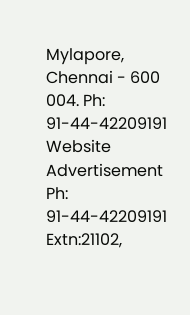Mylapore, Chennai - 600 004. Ph: 91-44-42209191
Website Advertisement
Ph: 91-44-42209191 Extn:21102,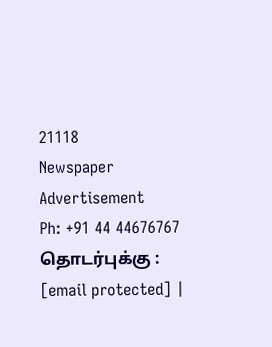21118
Newspaper Advertisement
Ph: +91 44 44676767
தொடர்புக்கு : [email protected] |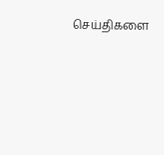செய்திகளை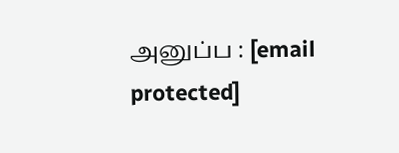அனுப்ப : [email protected]